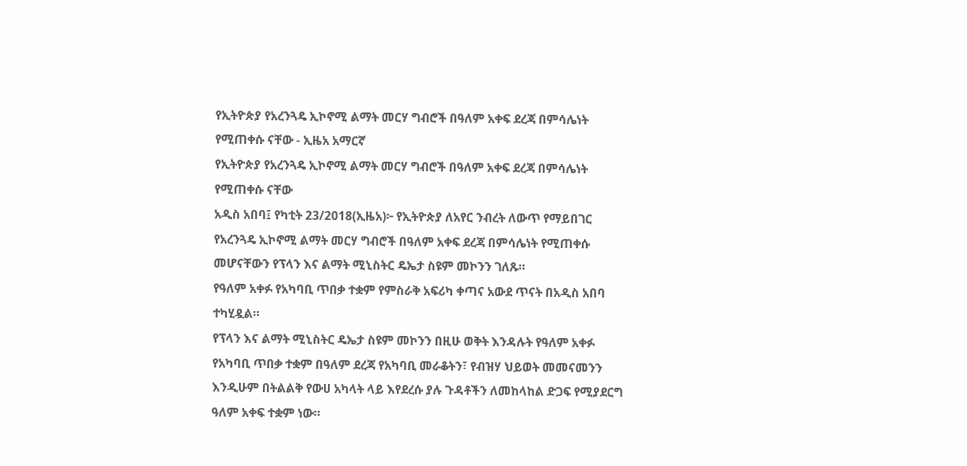የኢትዮጵያ የአረንጓዴ ኢኮኖሚ ልማት መርሃ ግብሮች በዓለም አቀፍ ደረጃ በምሳሌነት የሚጠቀሱ ናቸው - ኢዜአ አማርኛ
የኢትዮጵያ የአረንጓዴ ኢኮኖሚ ልማት መርሃ ግብሮች በዓለም አቀፍ ደረጃ በምሳሌነት የሚጠቀሱ ናቸው
አዲስ አበባ፤ የካቲት 23/2018(ኢዜአ)፦ የኢትዮጵያ ለአየር ንብረት ለውጥ የማይበገር የአረንጓዴ ኢኮኖሚ ልማት መርሃ ግብሮች በዓለም አቀፍ ደረጃ በምሳሌነት የሚጠቀሱ መሆናቸውን የፕላን እና ልማት ሚኒስትር ዴኤታ ስዩም መኮንን ገለጹ።
የዓለም አቀፉ የአካባቢ ጥበቃ ተቋም የምስራቅ አፍሪካ ቀጣና አውደ ጥናት በአዲስ አበባ ተካሂዷል።
የፕላን እና ልማት ሚኒስትር ዴኤታ ስዩም መኮንን በዚሁ ወቅት እንዳሉት የዓለም አቀፉ የአካባቢ ጥበቃ ተቋም በዓለም ደረጃ የአካባቢ መራቆትን፣ የብዝሃ ህይወት መመናመንን እንዲሁም በትልልቅ የውሀ አካላት ላይ እየደረሱ ያሉ ጉዳቶችን ለመከላከል ድጋፍ የሚያደርግ ዓለም አቀፍ ተቋም ነው።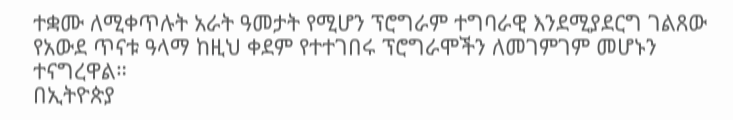ተቋሙ ለሚቀጥሉት አራት ዓመታት የሚሆን ፕሮግራም ተግባራዊ እንደሚያደርግ ገልጸው የአውደ ጥናቱ ዓላማ ከዚህ ቀደም የተተገበሩ ፕሮግራሞችን ለመገምገም መሆኑን ተናግረዋል።
በኢትዮጵያ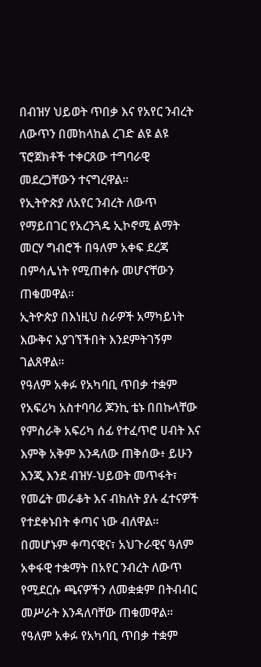በብዝሃ ህይወት ጥበቃ እና የአየር ንብረት ለውጥን በመከላከል ረገድ ልዩ ልዩ ፕሮጀክቶች ተቀርጸው ተግባራዊ መደረጋቸውን ተናግረዋል።
የኢትዮጵያ ለአየር ንብረት ለውጥ የማይበገር የአረንጓዴ ኢኮኖሚ ልማት መርሃ ግብሮች በዓለም አቀፍ ደረጃ በምሳሌነት የሚጠቀሱ መሆናቸውን ጠቁመዋል።
ኢትዮጵያ በእነዚህ ስራዎች አማካይነት እውቅና እያገኘችበት እንደምትገኝም ገልጸዋል።
የዓለም አቀፉ የአካባቢ ጥበቃ ተቋም የአፍሪካ አስተባባሪ ጆንኪ ቴኑ በበኩላቸው የምስራቅ አፍሪካ ሰፊ የተፈጥሮ ሀብት እና እምቅ አቅም እንዳለው ጠቅሰው፥ ይሁን እንጂ እንደ ብዝሃ-ህይወት መጥፋት፣ የመሬት መራቆት እና ብክለት ያሉ ፈተናዎች የተደቀኑበት ቀጣና ነው ብለዋል።
በመሆኑም ቀጣናዊና፣ አህጉራዊና ዓለም አቀፋዊ ተቋማት በአየር ንብረት ለውጥ የሚደርሱ ጫናዎችን ለመቋቋም በትብብር መሥራት እንዳለባቸው ጠቁመዋል።
የዓለም አቀፉ የአካባቢ ጥበቃ ተቋም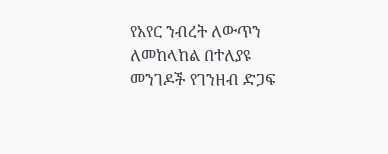የአየር ንብረት ለውጥን ለመከላከል በተለያዩ መንገዶች የገንዘብ ድጋፍ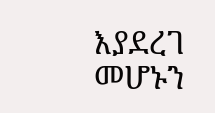እያደረገ መሆኑን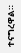ተናግረዋል።